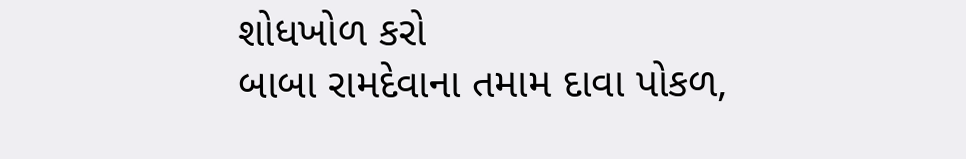શોધખોળ કરો
બાબા રામદેવાના તમામ દાવા પોકળ,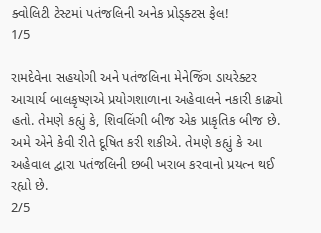ક્વોલિટી ટેસ્ટમાં પતંજલિની અનેક પ્રોડ્ક્ટસ ફેલ!
1/5

રામદેવેના સહયોગી અને પતંજલિના મેનેજિંગ ડાયરેક્ટર આચાર્ય બાલકૃષ્ણએ પ્રયોગશાળાના અહેવાલને નકારી કાઢ્યો હતો. તેમણે કહ્યું કે, શિવલિંગી બીજ એક પ્રાકૃતિક બીજ છે. અમે એને કેવી રીતે દૂષિત કરી શકીએ. તેમણે કહ્યું કે આ અહેવાલ દ્વારા પતંજલિની છબી ખરાબ કરવાનો પ્રયત્ન થઈ રહ્યો છે.
2/5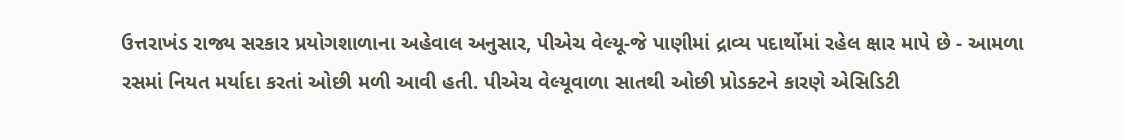ઉત્તરાખંડ રાજ્ય સરકાર પ્રયોગશાળાના અહેવાલ અનુસાર, પીએચ વેલ્યૂ-જે પાણીમાં દ્રાવ્ય પદાર્થોમાં રહેલ ક્ષાર માપે છે - આમળા રસમાં નિયત મર્યાદા કરતાં ઓછી મળી આવી હતી. પીએચ વેલ્યૂવાળા સાતથી ઓછી પ્રોડક્ટને કારણે એસિડિટી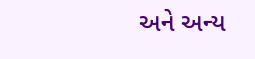અને અન્ય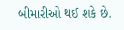બીમારીઓ થઈ શકે છે.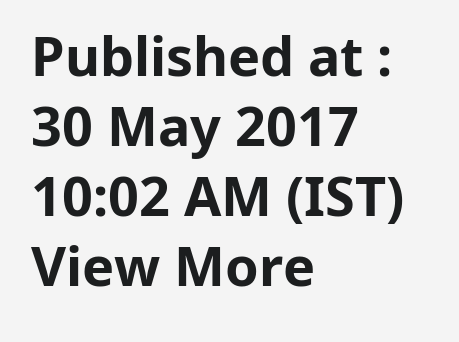Published at : 30 May 2017 10:02 AM (IST)
View More